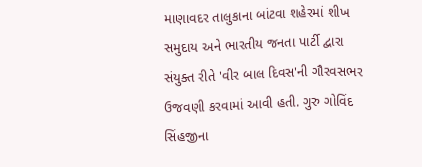માણાવદર તાલુકાના બાંટવા શહેરમાં શીખ સમુદાય અને ભારતીય જનતા પાર્ટી દ્વારા સંયુક્ત રીતે 'વીર બાલ દિવસ'ની ગૌરવસભર ઉજવણી કરવામાં આવી હતી. ગુરુ ગોવિંદ સિંહજીના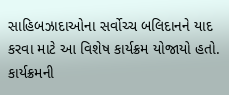સાહિબઝાદાઓના સર્વોચ્ચ બલિદાનને યાદ કરવા માટે આ વિશેષ કાર્યક્રમ યોજાયો હતો. કાર્યક્રમની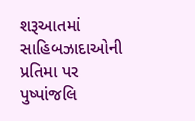શરૂઆતમાં સાહિબઝાદાઓની પ્રતિમા પર પુષ્પાંજલિ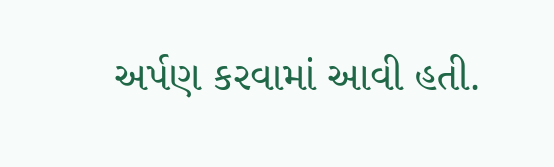અર્પણ કરવામાં આવી હતી.